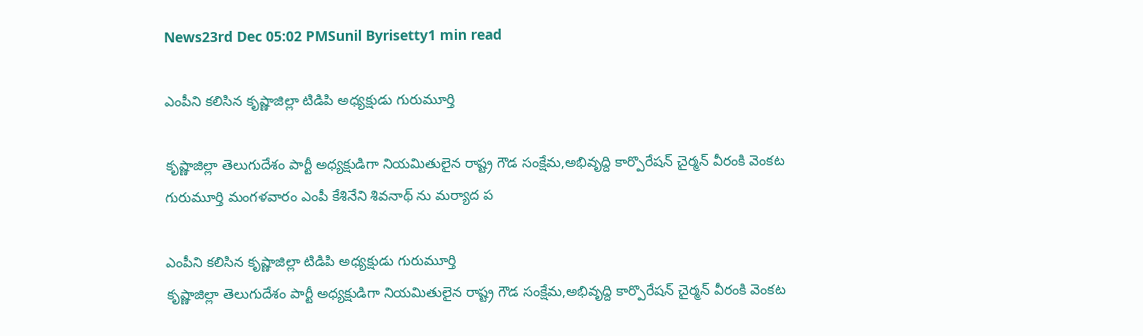News23rd Dec 05:02 PMSunil Byrisetty1 min read

ఎంపీని క‌లిసిన కృష్ణాజిల్లా టిడిపి అధ్య‌క్షుడు గురుమూర్తి

కృష్ణాజిల్లా తెలుగుదేశం పార్టీ అధ్య‌క్షుడిగా నియ‌మితులైన రాష్ట్ర గౌడ సంక్షేమ,అభివృద్ది కార్పొరేష‌న్ చైర్మ‌న్ వీరంకి వెంక‌ట గురుమూర్తి మంగ‌ళ‌వారం ఎంపీ కేశినేని శివ‌నాథ్ ను మ‌ర్యాద ప

ఎంపీని క‌లిసిన కృష్ణాజిల్లా టిడిపి అధ్య‌క్షుడు గురుమూర్తి
కృష్ణాజిల్లా తెలుగుదేశం పార్టీ అధ్య‌క్షుడిగా నియ‌మితులైన రాష్ట్ర గౌడ సంక్షేమ,అభివృద్ది కార్పొరేష‌న్ చైర్మ‌న్ వీరంకి వెంక‌ట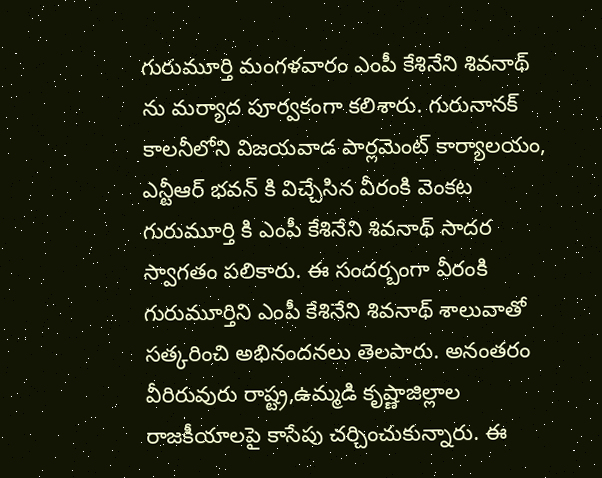గురుమూర్తి మంగ‌ళ‌వారం ఎంపీ కేశినేని శివ‌నాథ్ ను మ‌ర్యాద పూర్వ‌కంగా క‌లిశారు. గురునానక్ కాలనీలోని విజయవాడ పార్లమెంట్ కార్యాలయం, ఎన్టీఆర్ భవన్ కి విచ్చేసిన వీరంకి వెంక‌ట గురుమూర్తి కి ఎంపీ కేశినేని శివ‌నాథ్ సాద‌ర స్వాగ‌తం ప‌లికారు. ఈ సంద‌ర్బంగా వీరంకి గురుమూర్తిని ఎంపీ కేశినేని శివ‌నాథ్ శాలువాతో స‌త్క‌రించి అభినంద‌న‌లు తెల‌పారు. అనంత‌రం వీరిరువురు రాష్ట్ర,ఉమ్మ‌డి కృష్ణాజిల్లాల‌ రాజ‌కీయాల‌పై కాసేపు చ‌ర్చించుకున్నారు. ఈ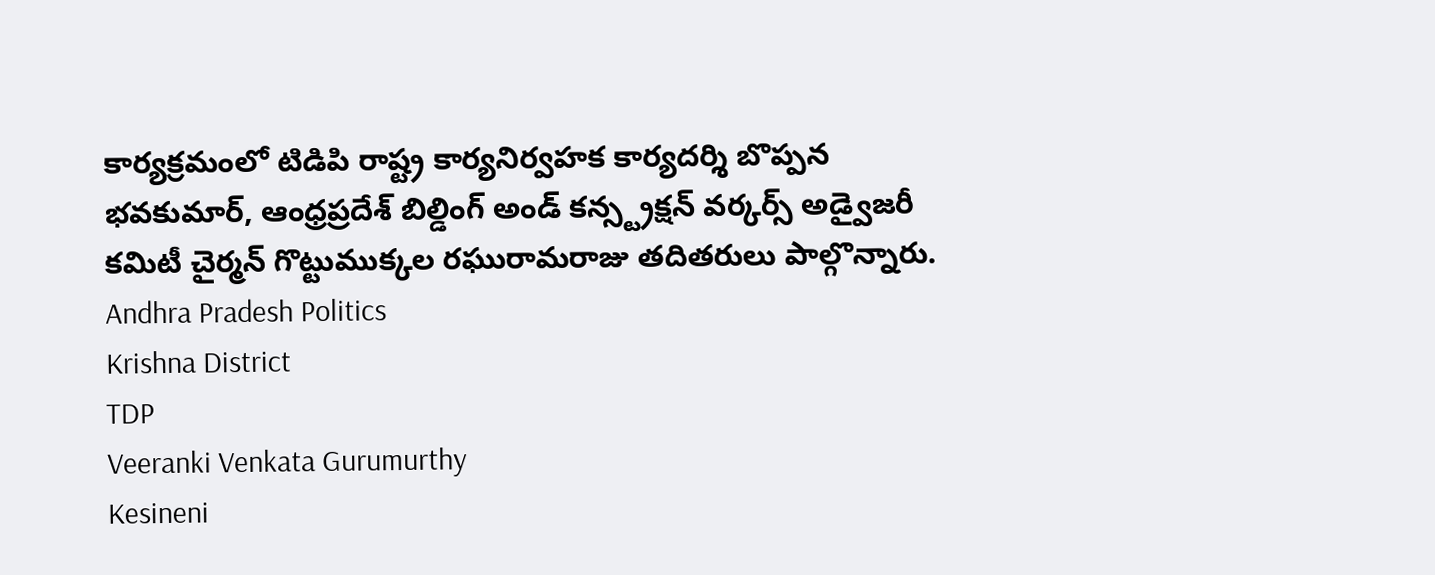కార్య‌క్ర‌మంలో టిడిపి రాష్ట్ర కార్య‌నిర్వ‌హ‌క కార్య‌ద‌ర్శి బొప్ప‌న భ‌వ‌కుమార్, ఆంధ్రప్రదేశ్ బిల్డింగ్ అండ్ కన్స్ట్రక్షన్ వర్కర్స్ అడ్వైజరీ కమిటీ చైర్మన్ గొట్టుముక్కల ర‌ఘురామ‌రాజు తదిత‌రులు పాల్గొన్నారు.
Andhra Pradesh Politics
Krishna District
TDP
Veeranki Venkata Gurumurthy
Kesineni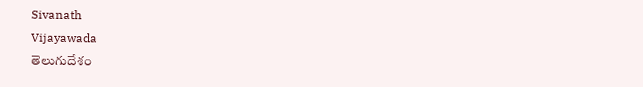Sivanath
Vijayawada
తెలుగుదేశం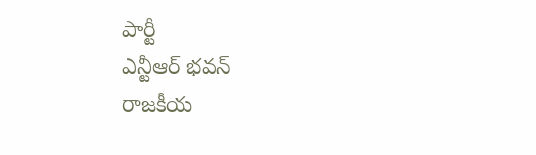పార్టీ
ఎన్టీఆర్ భవన్
రాజకీయ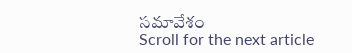సమావేశం
Scroll for the next article